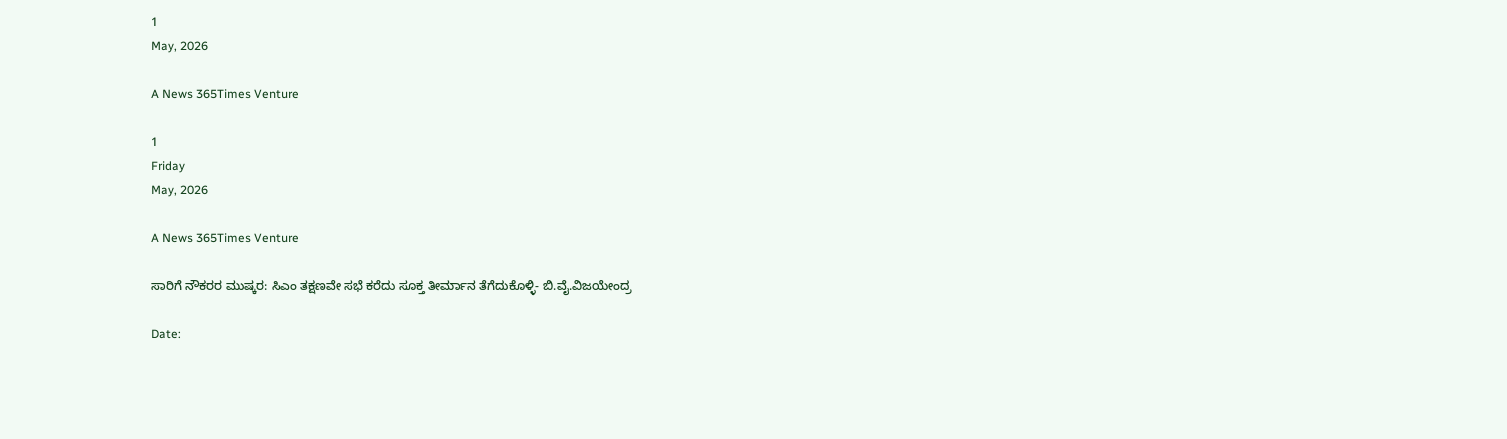1
May, 2026

A News 365Times Venture

1
Friday
May, 2026

A News 365Times Venture

ಸಾರಿಗೆ ನೌಕರರ ಮುಷ್ಕರ: ಸಿಎಂ ತಕ್ಷಣವೇ ಸಭೆ ಕರೆದು ಸೂಕ್ತ ತೀರ್ಮಾನ ತೆಗೆದುಕೊಳ್ಳಿ- ಬಿ.ವೈ.ವಿಜಯೇಂದ್ರ

Date: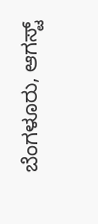ಬೆಂಗಳೂರು, ಆಗಸ್ಟ್‌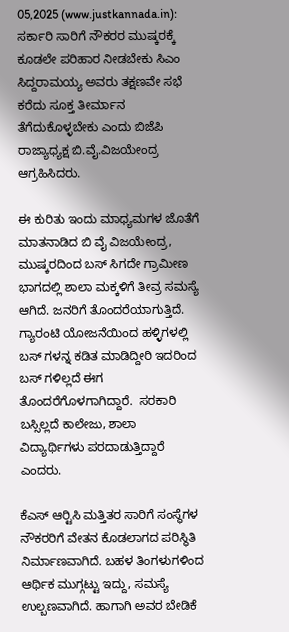05,2025 (www.justkannada.in): ಸರ್ಕಾರಿ ಸಾರಿಗೆ ನೌಕರರ ಮುಷ್ಕರಕ್ಕೆ ಕೂಡಲೇ ಪರಿಹಾರ ನೀಡಬೇಕು ಸಿಎಂ  ಸಿದ್ದರಾಮಯ್ಯ ಅವರು ತಕ್ಷಣವೇ ಸಭೆ ಕರೆದು ಸೂಕ್ತ ತೀರ್ಮಾನ ತೆಗೆದುಕೊಳ್ಳಬೇಕು ಎಂದು ಬಿಜೆಪಿ ರಾಜ್ಯಾಧ್ಯಕ್ಷ ಬಿ.ವೈ.ವಿಜಯೇಂದ್ರ  ಆಗ್ರಹಿಸಿದರು.

ಈ ಕುರಿತು ಇಂದು ಮಾಧ್ಯಮಗಳ ಜೊತೆಗೆ  ಮಾತನಾಡಿದ ಬಿ ವೈ ವಿಜಯೇಂದ್ರ, ಮುಷ್ಕರದಿಂದ ಬಸ್ ಸಿಗದೇ ಗ್ರಾಮೀಣ ಭಾಗದಲ್ಲಿ ಶಾಲಾ ಮಕ್ಕಳಿಗೆ ತೀವ್ರ ಸಮಸ್ಯೆ ಆಗಿದೆ. ಜನರಿಗೆ ತೊಂದರೆಯಾಗುತ್ತಿದೆ. ಗ್ಯಾರಂಟಿ ಯೋಜನೆಯಿಂದ ಹಳ್ಳಿಗಳಲ್ಲಿ ಬಸ್ ಗಳನ್ನ ಕಡಿತ ಮಾಡಿದ್ದೀರಿ ಇದರಿಂದ ಬಸ್ ಗಳಿಲ್ಲದೆ ಈಗ ತೊಂದರೆಗೊಳಗಾಗಿದ್ದಾರೆ.  ಸರಕಾರಿ ಬಸ್ಸಿಲ್ಲದೆ ಕಾಲೇಜು, ಶಾಲಾ ವಿದ್ಯಾರ್ಥಿಗಳು ಪರದಾಡುತ್ತಿದ್ದಾರೆ ಎಂದರು.

ಕೆಎಸ್‍ ಆರ್‍ಟಿಸಿ ಮತ್ತಿತರ ಸಾರಿಗೆ ಸಂಸ್ಥೆಗಳ ನೌಕರರಿಗೆ ವೇತನ ಕೊಡಲಾಗದ ಪರಿಸ್ಥಿತಿ ನಿರ್ಮಾಣವಾಗಿದೆ. ಬಹಳ ತಿಂಗಳುಗಳಿಂದ ಆರ್ಥಿಕ ಮುಗ್ಗಟ್ಟು ಇದ್ದು, ಸಮಸ್ಯೆ ಉಲ್ಬಣವಾಗಿದೆ. ಹಾಗಾಗಿ ಅವರ ಬೇಡಿಕೆ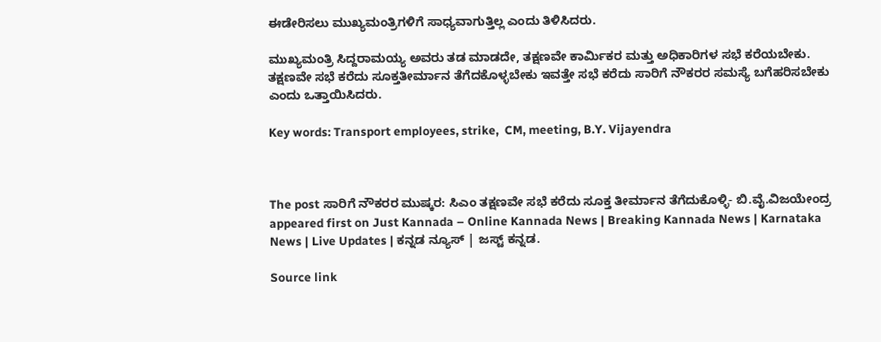ಈಡೇರಿಸಲು ಮುಖ್ಯಮಂತ್ರಿಗಳಿಗೆ ಸಾಧ್ಯವಾಗುತ್ತಿಲ್ಲ ಎಂದು ತಿಳಿಸಿದರು.

ಮುಖ್ಯಮಂತ್ರಿ ಸಿದ್ದರಾಮಯ್ಯ ಅವರು ತಡ ಮಾಡದೇ, ತಕ್ಷಣವೇ ಕಾರ್ಮಿಕರ ಮತ್ತು ಅಧಿಕಾರಿಗಳ ಸಭೆ ಕರೆಯಬೇಕು. ತಕ್ಷಣವೇ ಸಭೆ ಕರೆದು ಸೂಕ್ತತೀರ್ಮಾನ ತೆಗೆದಕೊಳ್ಳಬೇಕು ಇವತ್ತೇ ಸಭೆ ಕರೆದು ಸಾರಿಗೆ ನೌಕರರ ಸಮಸ್ಯೆ ಬಗೆಹರಿಸಬೇಕು ಎಂದು ಒತ್ತಾಯಿಸಿದರು.

Key words: Transport employees, strike,  CM, meeting, B.Y. Vijayendra



The post ಸಾರಿಗೆ ನೌಕರರ ಮುಷ್ಕರ: ಸಿಎಂ ತಕ್ಷಣವೇ ಸಭೆ ಕರೆದು ಸೂಕ್ತ ತೀರ್ಮಾನ ತೆಗೆದುಕೊಳ್ಳಿ- ಬಿ.ವೈ.ವಿಜಯೇಂದ್ರ appeared first on Just Kannada – Online Kannada News | Breaking Kannada News | Karnataka News | Live Updates | ಕನ್ನಡ ನ್ಯೂಸ್ | ಜಸ್ಟ್ ಕನ್ನಡ.

Source link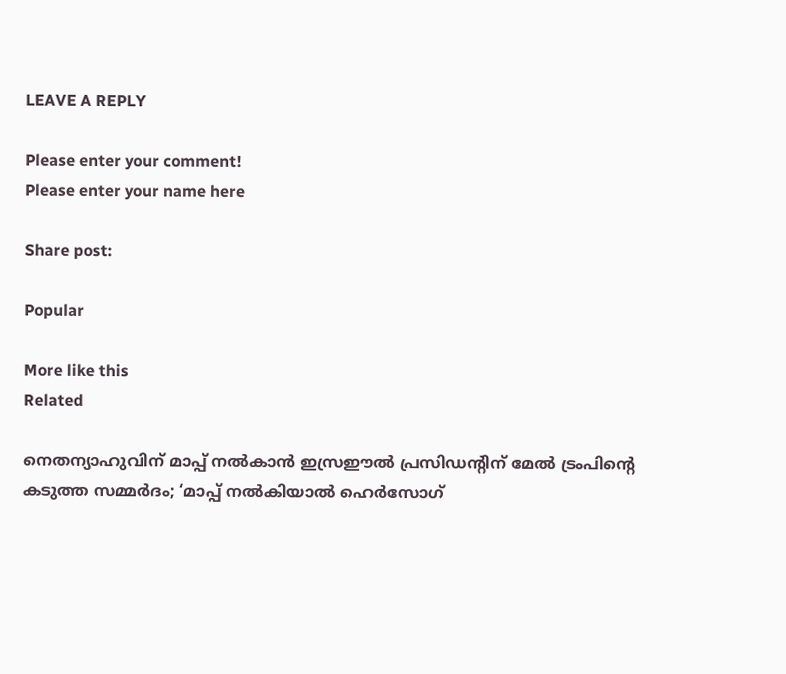LEAVE A REPLY

Please enter your comment!
Please enter your name here

Share post:

Popular

More like this
Related

നെതന്യാഹുവിന് മാപ്പ് നല്‍കാന്‍ ഇസ്രഈല്‍ പ്രസിഡന്റിന് മേല്‍ ട്രംപിന്റെ കടുത്ത സമ്മര്‍ദം; ‘മാപ്പ് നല്‍കിയാല്‍ ഹെര്‍സോഗ്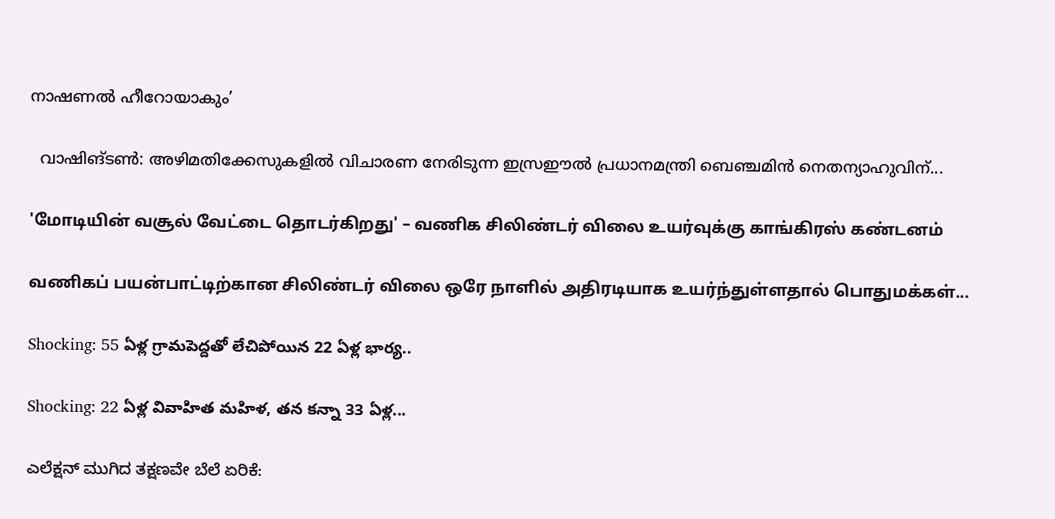നാഷണല്‍ ഹീറോയാകും’

  വാഷിങ്ടണ്‍: അഴിമതിക്കേസുകളില്‍ വിചാരണ നേരിടുന്ന ഇസ്രഈല്‍ പ്രധാനമന്ത്രി ബെഞ്ചമിന്‍ നെതന്യാഹുവിന്...

'மோடியின் வசூல் வேட்டை தொடர்கிறது' – வணிக சிலிண்டர் விலை உயர்வுக்கு காங்கிரஸ் கண்டனம்

வணிகப் பயன்பாட்டிற்கான சிலிண்டர் விலை ஒரே நாளில் அதிரடியாக உயர்ந்துள்ளதால் பொதுமக்கள்...

Shocking: 55 ఏళ్ల గ్రామపెద్దతో లేచిపోయిన 22 ఏళ్ల భార్య..

Shocking: 22 ఏళ్ల వివాహిత మహిళ, తన కన్నా 33 ఏళ్ల...

ಎಲೆಕ್ಷನ್ ಮುಗಿದ ತಕ್ಷಣವೇ ಬೆಲೆ ಏರಿಕೆ: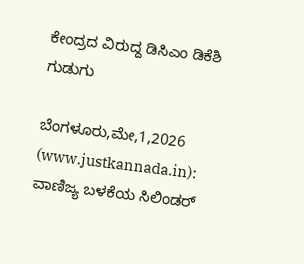ಕೇಂದ್ರದ ವಿರುದ್ದ ಡಿಸಿಎಂ ಡಿಕೆಶಿ ಗುಡುಗು

ಬೆಂಗಳೂರು,ಮೇ,1,2026 (www.justkannada.in):  ವಾಣಿಜ್ಯ ಬಳಕೆಯ ಸಿಲಿಂಡರ್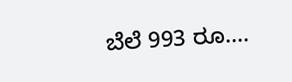ಬೆಲೆ 993 ರೂ....